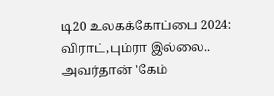டி20 உலகக்கோப்பை 2024: விராட்,பும்ரா இல்லை.. அவர்தான் 'கேம்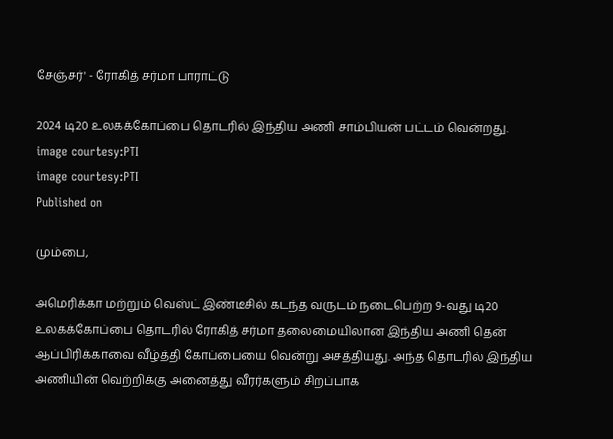சேஞ்சர்' - ரோகித் சர்மா பாராட்டு

2024 டி20 உலகக்கோப்பை தொடரில் இந்திய அணி சாம்பியன் பட்டம் வென்றது.
image courtesy:PTI
image courtesy:PTI
Published on

மும்பை,

அமெரிக்கா மற்றும் வெஸ்ட் இண்டீசில் கடந்த வருடம் நடைபெற்ற 9-வது டி20 உலகக்கோப்பை தொடரில் ரோகித் சர்மா தலைமையிலான இந்திய அணி தென் ஆப்பிரிக்காவை வீழ்த்தி கோப்பையை வென்று அசத்தியது. அந்த தொடரில் இந்திய அணியின் வெற்றிக்கு அனைத்து வீரர்களும் சிறப்பாக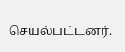செயல்பட்டனர்.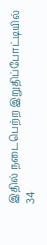இதில் நடைபெற்ற இறுதிப்போட்டியில் 34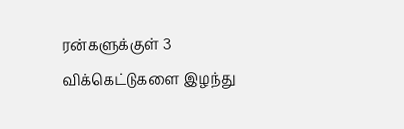ரன்களுக்குள் 3 விக்கெட்டுகளை இழந்து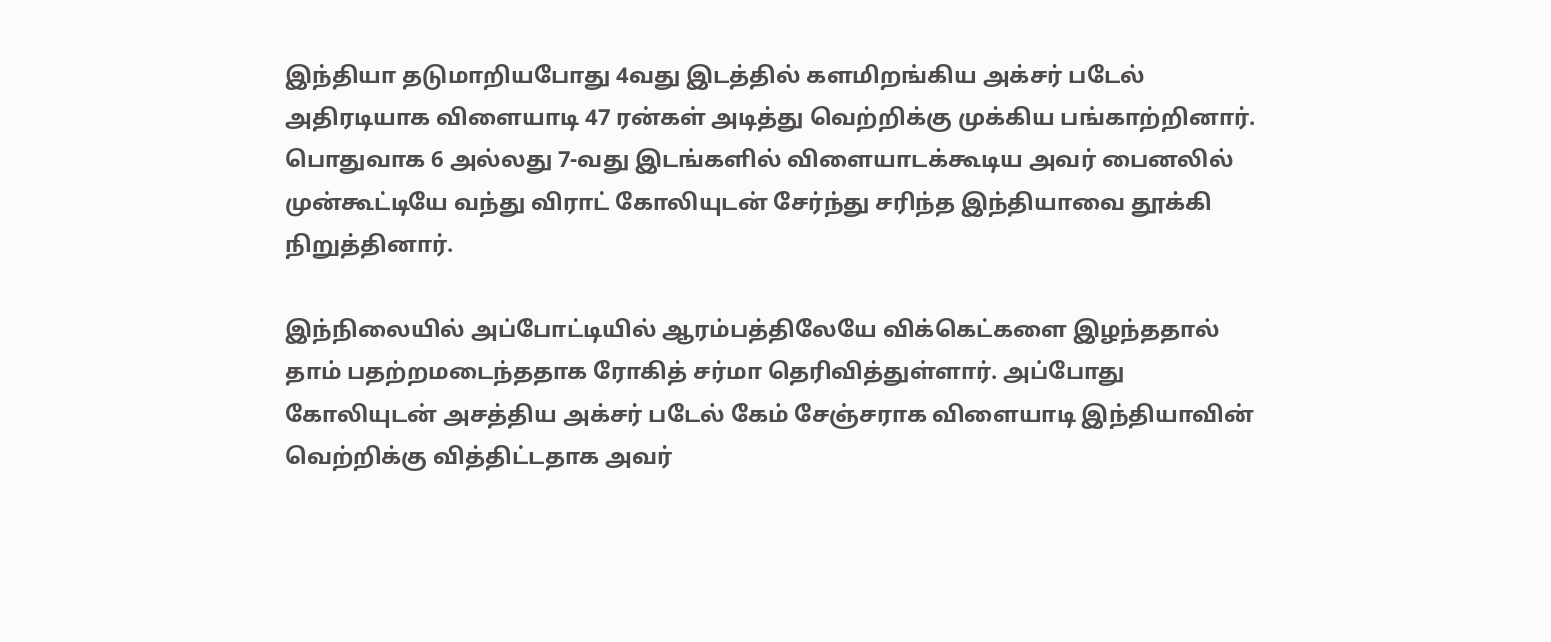இந்தியா தடுமாறியபோது 4வது இடத்தில் களமிறங்கிய அக்சர் படேல் அதிரடியாக விளையாடி 47 ரன்கள் அடித்து வெற்றிக்கு முக்கிய பங்காற்றினார். பொதுவாக 6 அல்லது 7-வது இடங்களில் விளையாடக்கூடிய அவர் பைனலில் முன்கூட்டியே வந்து விராட் கோலியுடன் சேர்ந்து சரிந்த இந்தியாவை தூக்கி நிறுத்தினார்.

இந்நிலையில் அப்போட்டியில் ஆரம்பத்திலேயே விக்கெட்களை இழந்ததால் தாம் பதற்றமடைந்ததாக ரோகித் சர்மா தெரிவித்துள்ளார். அப்போது கோலியுடன் அசத்திய அக்சர் படேல் கேம் சேஞ்சராக விளையாடி இந்தியாவின் வெற்றிக்கு வித்திட்டதாக அவர்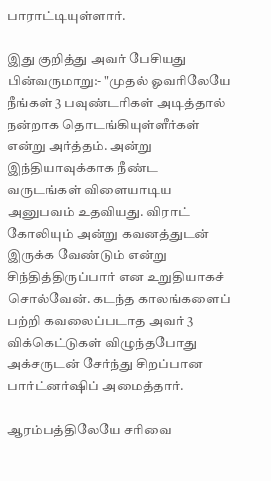பாராட்டியுள்ளார்.

இது குறித்து அவர் பேசியது பின்வருமாறு:- "முதல் ஓவரிலேயே நீங்கள் 3 பவுண்டரிகள் அடித்தால் நன்றாக தொடங்கியுள்ளீர்கள் என்று அர்த்தம். அன்று இந்தியாவுக்காக நீண்ட வருடங்கள் விளையாடிய அனுபவம் உதவியது. விராட் கோலியும் அன்று கவனத்துடன் இருக்க வேண்டும் என்று சிந்தித்திருப்பார் என உறுதியாகச் சொல்வேன். கடந்த காலங்களைப் பற்றி கவலைப்படாத அவர் 3 விக்கெட்டுகள் விழுந்தபோது அக்சருடன் சேர்ந்து சிறப்பான பார்ட்னர்ஷிப் அமைத்தார்.

ஆரம்பத்திலேயே சரிவை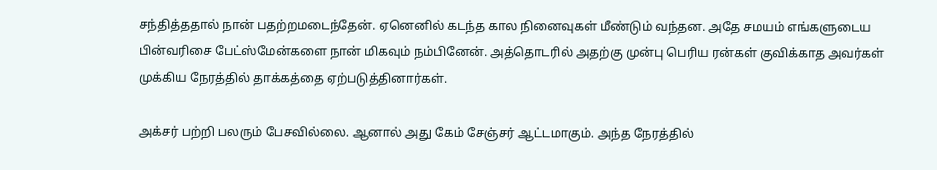சந்தித்ததால் நான் பதற்றமடைந்தேன். ஏனெனில் கடந்த கால நினைவுகள் மீண்டும் வந்தன. அதே சமயம் எங்களுடைய பின்வரிசை பேட்ஸ்மேன்களை நான் மிகவும் நம்பினேன். அத்தொடரில் அதற்கு முன்பு பெரிய ரன்கள் குவிக்காத அவர்கள் முக்கிய நேரத்தில் தாக்கத்தை ஏற்படுத்தினார்கள்.

அக்சர் பற்றி பலரும் பேசவில்லை. ஆனால் அது கேம் சேஞ்சர் ஆட்டமாகும். அந்த நேரத்தில்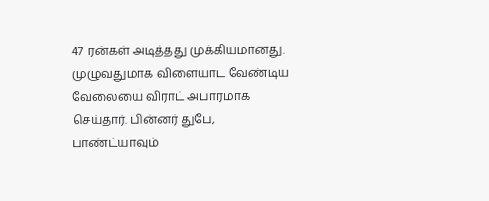47 ரன்கள் அடித்தது முக்கியமானது. முழுவதுமாக விளையாட வேண்டிய வேலையை விராட் அபாரமாக செய்தார். பின்னர் துபே, பாண்ட்யாவும்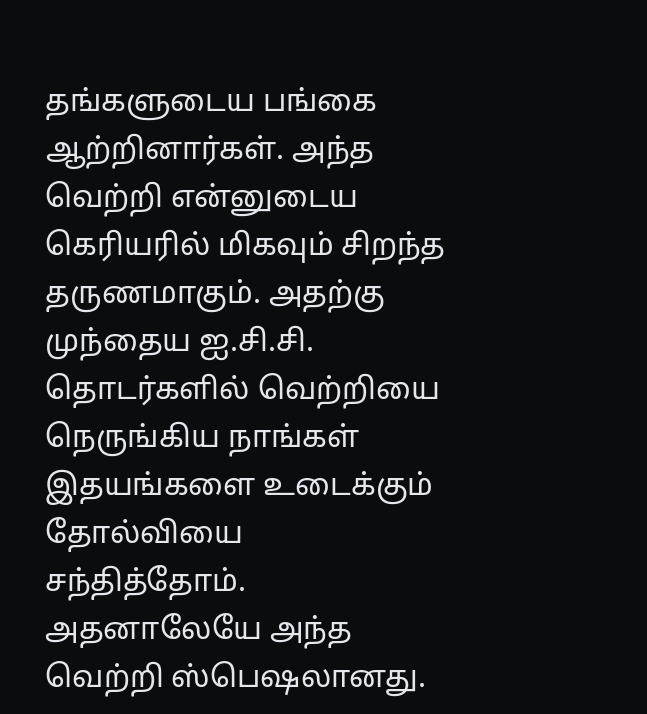தங்களுடைய பங்கை ஆற்றினார்கள். அந்த வெற்றி என்னுடைய கெரியரில் மிகவும் சிறந்த தருணமாகும். அதற்கு முந்தைய ஐ.சி.சி. தொடர்களில் வெற்றியை நெருங்கிய நாங்கள் இதயங்களை உடைக்கும் தோல்வியை சந்தித்தோம். அதனாலேயே அந்த வெற்றி ஸ்பெஷலானது.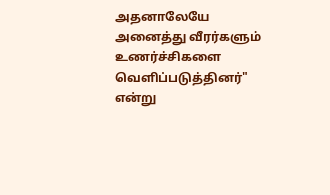அதனாலேயே அனைத்து வீரர்களும் உணர்ச்சிகளை வெளிப்படுத்தினர்" என்று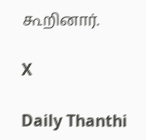கூறினார்.

X

Daily Thanthi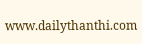www.dailythanthi.com